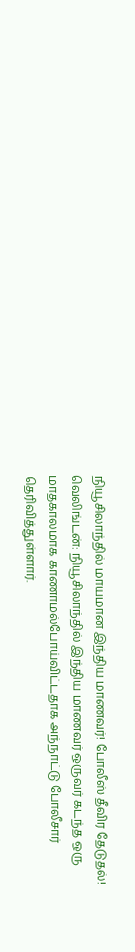நியூசிலாந்தில் மாயமான இந்திய மாணவர்! போலீஸ் தீவிர தேடுதல்!
வெலிங்டன்: நியூசிலாந்தில் இந்திய மாணவர் ஒருவர் கடந்த ஒரு மாதகாலமாக காணாமல்போய்விட்டதாக அந்நாட்டு போலீசார் தெரிவித்துள்ளார்.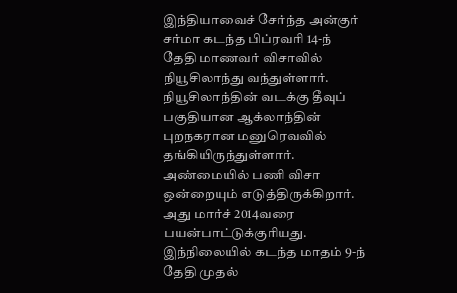இந்தியாவைச் சேர்ந்த அன்குர் சர்மா கடந்த பிப்ரவரி 14-ந் தேதி மாணவர் விசாவில் நியூசிலாந்து வந்துள்ளார். நியூசிலாந்தின் வடக்கு தீவுப் பகுதியான ஆக்லாந்தின் புறநகரான மனுரெவவில் தங்கியிருந்துள்ளார். அண்மையில் பணி விசா ஒன்றையும் எடுத்திருக்கிறார். அது மார்ச் 2014வரை பயன்பாட்டுக்குரியது.
இந்நிலையில் கடந்த மாதம் 9-ந் தேதி முதல்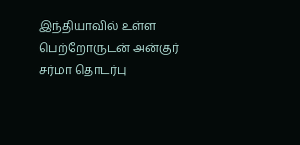இந்தியாவில் உள்ள பெற்றோருடன் அன்குர் சர்மா தொடர்பு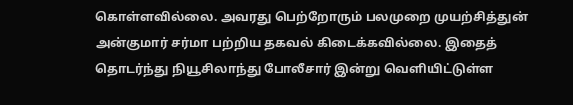கொள்ளவில்லை. அவரது பெற்றோரும் பலமுறை முயற்சித்துன் அன்குமார் சர்மா பற்றிய தகவல் கிடைக்கவில்லை. இதைத் தொடர்ந்து நியூசிலாந்து போலீசார் இன்று வெளியிட்டுள்ள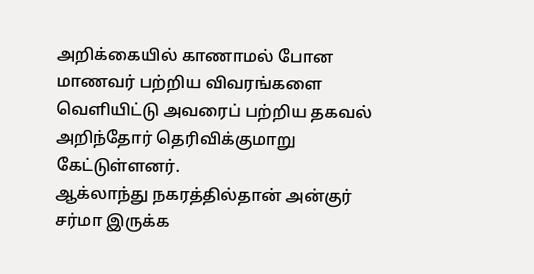அறிக்கையில் காணாமல் போன மாணவர் பற்றிய விவரங்களை வெளியிட்டு அவரைப் பற்றிய தகவல் அறிந்தோர் தெரிவிக்குமாறு கேட்டுள்ளனர்.
ஆக்லாந்து நகரத்தில்தான் அன்குர் சர்மா இருக்க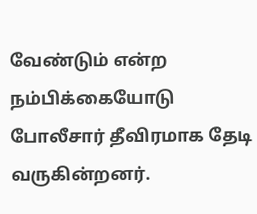வேண்டும் என்ற நம்பிக்கையோடு போலீசார் தீவிரமாக தேடி வருகின்றனர்.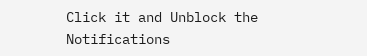Click it and Unblock the Notifications